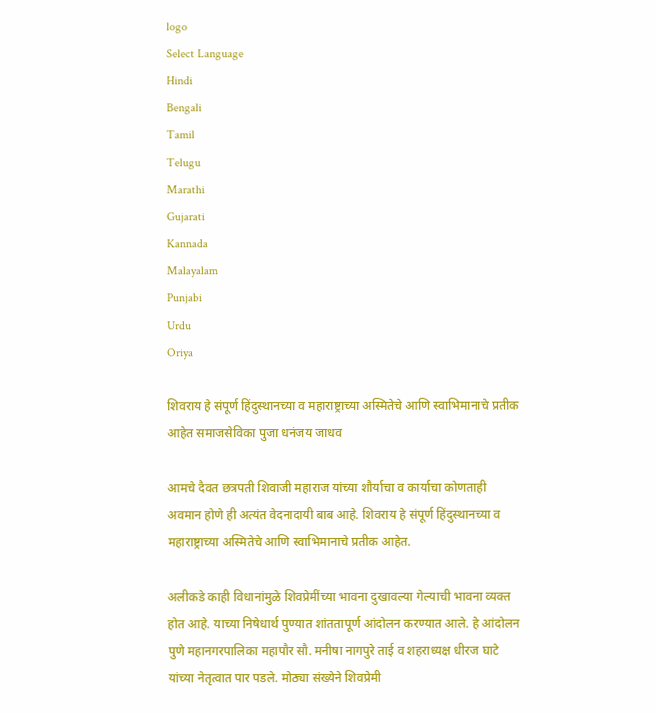logo
Select Language
Hindi
Bengali
Tamil
Telugu
Marathi
Gujarati
Kannada
Malayalam
Punjabi
Urdu
Oriya

शिवराय हे संपूर्ण हिंदुस्थानच्या व महाराष्ट्राच्या अस्मितेचे आणि स्वाभिमानाचे प्रतीक आहेत‌ समाजसेविका पुजा धनंजय जाधव

आमचे दैवत छत्रपती शिवाजी महाराज यांच्या शौर्याचा व कार्याचा कोणताही अवमान होणे ही अत्यंत वेदनादायी बाब आहे. शिवराय हे संपूर्ण हिंदुस्थानच्या व महाराष्ट्राच्या अस्मितेचे आणि स्वाभिमानाचे प्रतीक आहेत.

अलीकडे काही विधानांमुळे शिवप्रेमींच्या भावना दुखावल्या गेल्याची भावना व्यक्त होत आहे. याच्या निषेधार्थ पुण्यात शांततापूर्ण आंदोलन करण्यात आले. हे आंदोलन पुणे महानगरपालिका महापौर सौ. मनीषा नागपुरे ताई व शहराध्यक्ष धीरज घाटे यांच्या नेतृत्वात पार पडले. मोठ्या संख्येने शिवप्रेमी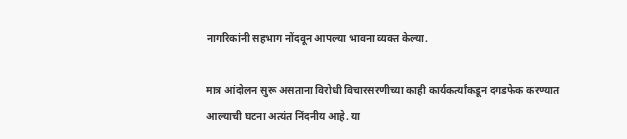नागरिकांनी सहभाग नोंदवून आपल्या भावना व्यक्त केल्या.

मात्र आंदोलन सुरू असताना विरोधी विचारसरणीच्या काही कार्यकर्त्यांकडून दगडफेक करण्यात आल्याची घटना अत्यंत निंदनीय आहे. या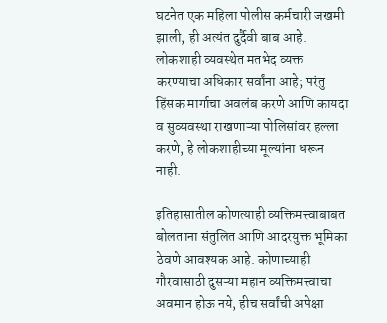घटनेत एक महिला पोलीस कर्मचारी जखमी झाली, ही अत्यंत दुर्दैवी बाब आहे. लोकशाही व्यवस्थेत मतभेद व्यक्त करण्याचा अधिकार सर्वांना आहे; परंतु हिंसक मार्गाचा अवलंब करणे आणि कायदा व सुव्यवस्था राखणाऱ्या पोलिसांवर हल्ला करणे, हे लोकशाहीच्या मूल्यांना धरून नाही.

इतिहासातील कोणत्याही व्यक्तिमत्त्वाबाबत बोलताना संतुलित आणि आदरयुक्त भूमिका ठेवणे आवश्यक आहे. कोणाच्याही गौरवासाठी दुसऱ्या महान व्यक्तिमत्त्वाचा अवमान होऊ नये, हीच सर्वांची अपेक्षा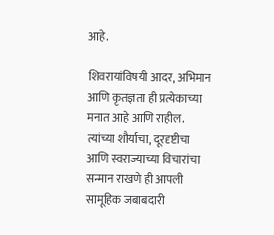आहे.

शिवरायांविषयी आदर, अभिमान आणि कृतज्ञता ही प्रत्येकाच्या मनात आहे आणि राहील. त्यांच्या शौर्याचा, दूरदृष्टीचा आणि स्वराज्याच्या विचारांचा सन्मान राखणे ही आपली सामूहिक जबाबदारी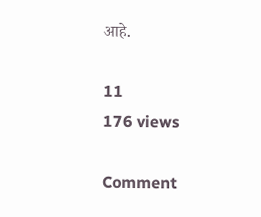आहे.

11
176 views

Comment